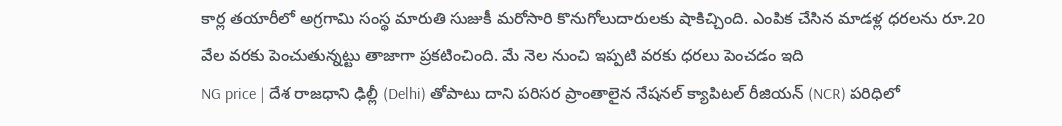కార్ల తయారీలో అగ్రగామి సంస్థ మారుతి సుజుకీ మరోసారి కొనుగోలుదారులకు షాకిచ్చింది. ఎంపిక చేసిన మాడళ్ల ధరలను రూ.20 వేల వరకు పెంచుతున్నట్టు తాజాగా ప్రకటించింది. మే నెల నుంచి ఇప్పటి వరకు ధరలు పెంచడం ఇది
NG price | దేశ రాజధాని ఢిల్లీ (Delhi) తోపాటు దాని పరిసర ప్రాంతాలైన నేషనల్ క్యాపిటల్ రీజియన్ (NCR) పరిధిలో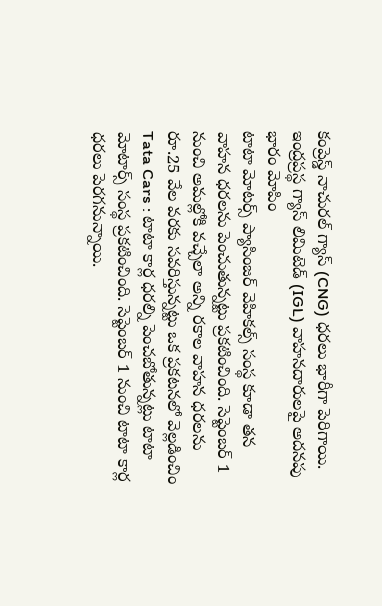కంప్రెస్డ్ నాచురల్ గ్యాస్ (CNG) ధరలు భారీగా పెరిగాయి. ఇంద్రప్రస్థ గ్యాస్ లిమిటెడ్ (IGL) వాహనదారులపై అదనపు భారం మోపిం
టాటా మోటర్స్ ప్యాసింజర్ వెహికల్స్ సంస్థ కూడా తన వాహన ధరలను పెంచుతున్నట్టు ప్రకటించింది. సెప్టెంబర్ 1 నుంచి అమల్లోకి వచ్చేలా అన్ని రకాల వాహన ధరలను రూ.25 వేల వరకు సవరిస్తున్నట్టు ఒక ప్రకటనలో వెల్లడించిం
Tata Cars : టాటా కార్ల ధరల్ని పెంచబోతున్నట్లు టాటా మోటార్స్ సంస్థ ప్రకటించింది. సెప్టెంబర్ 1 నుంచి టాటా కార్ల ధరలు పెరగనున్నాయి.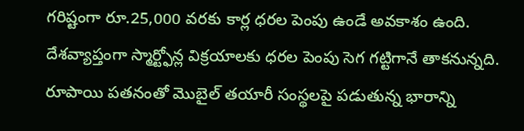గరిష్టంగా రూ.25,000 వరకు కార్ల ధరల పెంపు ఉండే అవకాశం ఉంది.
దేశవ్యాప్తంగా స్మార్ట్ఫోన్ల విక్రయాలకు ధరల పెంపు సెగ గట్టిగానే తాకనున్నది. రూపాయి పతనంతో మొబైల్ తయారీ సంస్థలపై పడుతున్న భారాన్ని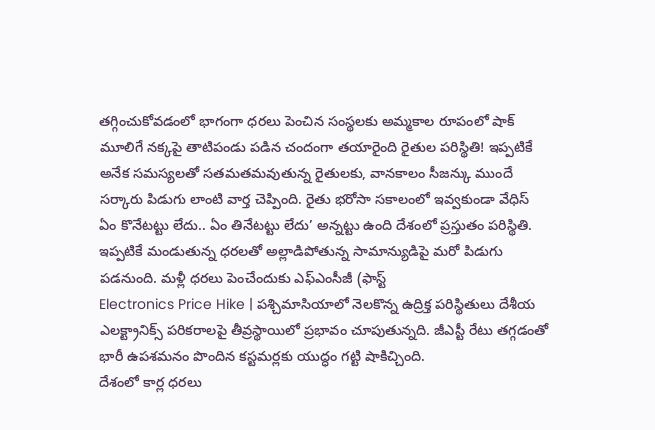తగ్గించుకోవడంలో భాగంగా ధరలు పెంచిన సంస్థలకు అమ్మకాల రూపంలో షాక్
మూలిగే నక్కపై తాటిపండు పడిన చందంగా తయారైంది రైతుల పరిస్థితి! ఇప్పటికే అనేక సమస్యలతో సతమతమవుతున్న రైతులకు, వానకాలం సీజన్కు ముందే సర్కారు పిడుగు లాంటి వార్త చెప్పింది. రైతు భరోసా సకాలంలో ఇవ్వకుండా వేధిస్
ఏం కొనేటట్టు లేదు.. ఏం తినేటట్టు లేదు’ అన్నట్టు ఉంది దేశంలో ప్రస్తుతం పరిస్థితి. ఇప్పటికే మండుతున్న ధరలతో అల్లాడిపోతున్న సామాన్యుడిపై మరో పిడుగు పడనుంది. మళ్లీ ధరలు పెంచేందుకు ఎఫ్ఎంసీజీ (ఫాస్ట్
Electronics Price Hike | పశ్చిమాసియాలో నెలకొన్న ఉద్రిక్త పరిస్థితులు దేశీయ ఎలక్ట్రానిక్స్ పరికరాలపై తీవ్రస్థాయిలో ప్రభావం చూపుతున్నది. జీఎస్టీ రేటు తగ్గడంతో భారీ ఉపశమనం పొందిన కస్టమర్లకు యుద్ధం గట్టి షాకిచ్చింది.
దేశంలో కార్ల ధరలు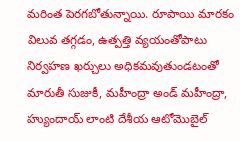మరింత పెరగబోతున్నాయి. రూపాయి మారకం విలువ తగ్గడం, ఉత్పత్తి వ్యయంతోపాటు నిర్వహణ ఖర్చులు అధికమవుతుండటంతో మారుతీ సుజుకీ, మహీంద్రా అండ్ మహీంద్రా, హ్యుందాయ్ లాంటి దేశీయ ఆటోమొబైల్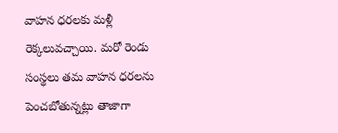వాహన ధరలకు మళ్లీ రెక్కలువచ్చాయి. మరో రెండు సంస్థలు తమ వాహన ధరలను పెంచబోతున్నట్లు తాజాగా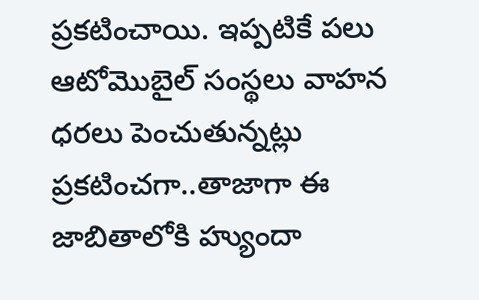ప్రకటించాయి. ఇప్పటికే పలు ఆటోమొబైల్ సంస్థలు వాహన ధరలు పెంచుతున్నట్లు ప్రకటించగా..తాజాగా ఈ జాబితాలోకి హ్యుందా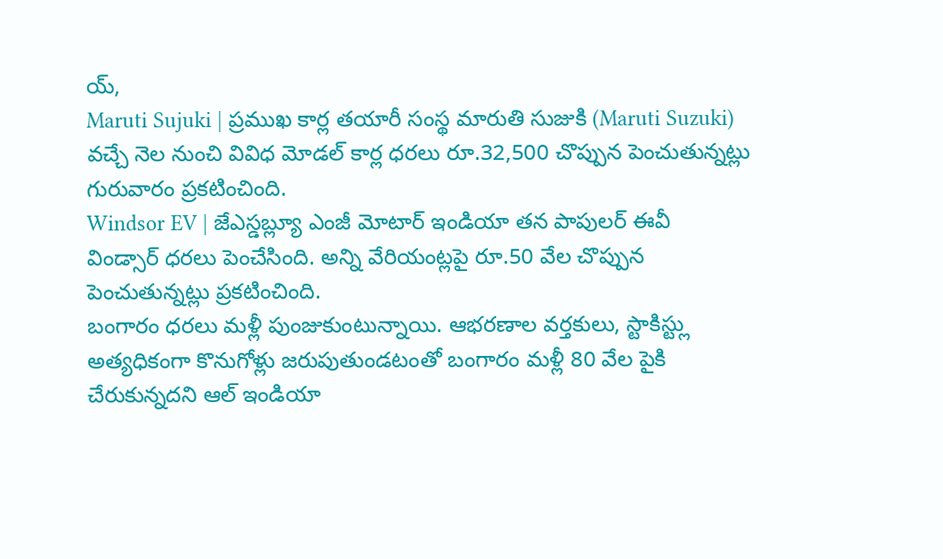య్,
Maruti Sujuki | ప్రముఖ కార్ల తయారీ సంస్థ మారుతి సుజుకి (Maruti Suzuki) వచ్చే నెల నుంచి వివిధ మోడల్ కార్ల ధరలు రూ.32,500 చొప్పున పెంచుతున్నట్లు గురువారం ప్రకటించింది.
Windsor EV | జేఎస్డబ్ల్యూ ఎంజీ మోటార్ ఇండియా తన పాపులర్ ఈవీ విండ్సార్ ధరలు పెంచేసింది. అన్ని వేరియంట్లపై రూ.50 వేల చొప్పున పెంచుతున్నట్లు ప్రకటించింది.
బంగారం ధరలు మళ్లీ పుంజుకుంటున్నాయి. ఆభరణాల వర్తకులు, స్టాకిస్ట్లు అత్యధికంగా కొనుగోళ్లు జరుపుతుండటంతో బంగారం మళ్లీ 80 వేల పైకి చేరుకున్నదని ఆల్ ఇండియా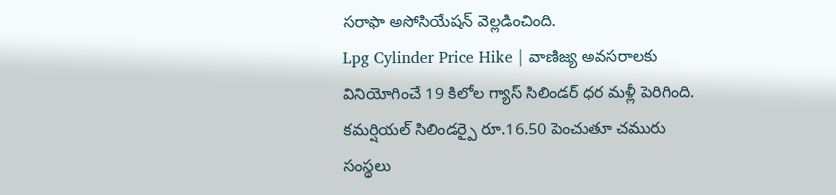సరాఫా అసోసియేషన్ వెల్లడించింది.
Lpg Cylinder Price Hike | వాణిజ్య అవసరాలకు వినియోగించే 19 కిలోల గ్యాస్ సిలిండర్ ధర మళ్లీ పెరిగింది. కమర్షియల్ సిలిండర్పై రూ.16.50 పెంచుతూ చమురు సంస్థలు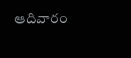ఆదివారం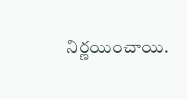నిర్ణయించాయి.